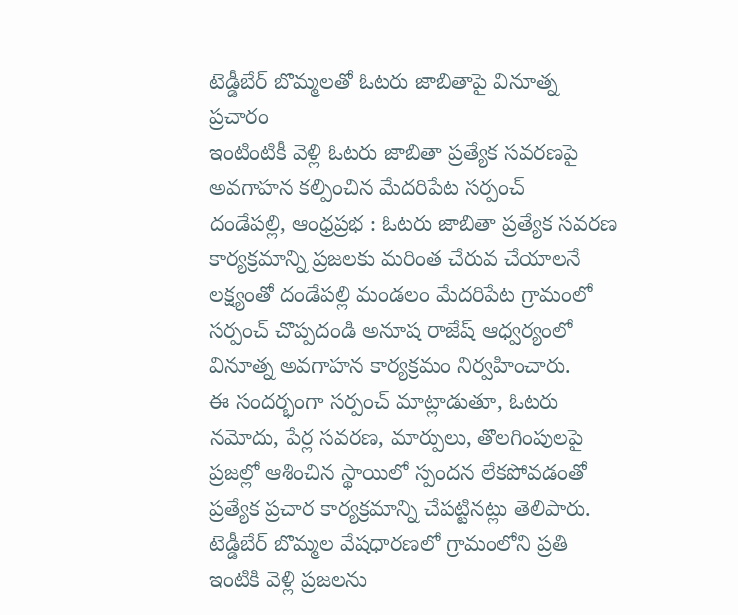టెడ్డీబేర్ బొమ్మలతో ఓటరు జాబితాపై వినూత్న ప్రచారం
ఇంటింటికీ వెళ్లి ఓటరు జాబితా ప్రత్యేక సవరణపై అవగాహన కల్పించిన మేదరిపేట సర్పంచ్
దండేపల్లి, ఆంధ్రప్రభ : ఓటరు జాబితా ప్రత్యేక సవరణ కార్యక్రమాన్ని ప్రజలకు మరింత చేరువ చేయాలనే లక్ష్యంతో దండేపల్లి మండలం మేదరిపేట గ్రామంలో సర్పంచ్ చొప్పదండి అనూష రాజేష్ ఆధ్వర్యంలో వినూత్న అవగాహన కార్యక్రమం నిర్వహించారు.
ఈ సందర్భంగా సర్పంచ్ మాట్లాడుతూ, ఓటరు నమోదు, పేర్ల సవరణ, మార్పులు, తొలగింపులపై ప్రజల్లో ఆశించిన స్థాయిలో స్పందన లేకపోవడంతో ప్రత్యేక ప్రచార కార్యక్రమాన్ని చేపట్టినట్లు తెలిపారు. టెడ్డీబేర్ బొమ్మల వేషధారణలో గ్రామంలోని ప్రతి ఇంటికి వెళ్లి ప్రజలను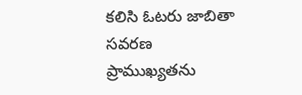కలిసి ఓటరు జాబితా సవరణ ప్రాముఖ్యతను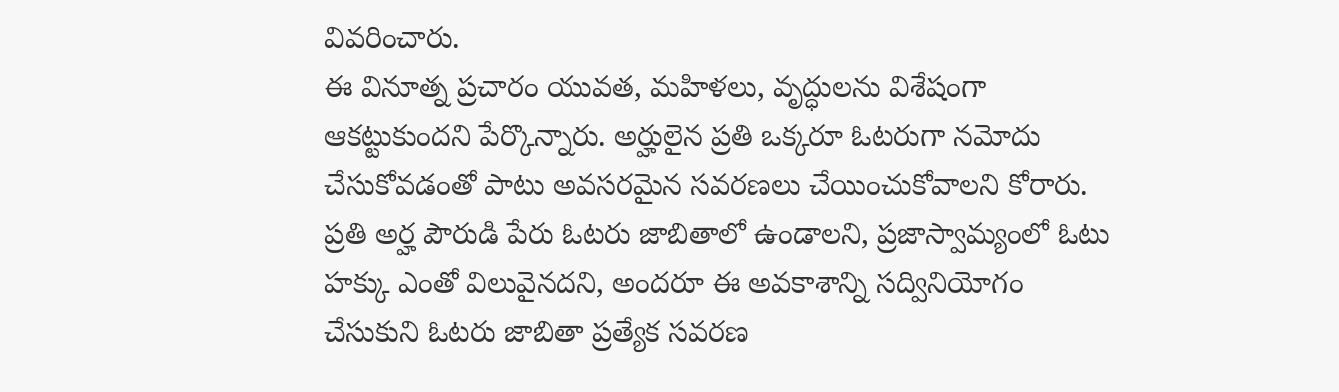వివరించారు.
ఈ వినూత్న ప్రచారం యువత, మహిళలు, వృద్ధులను విశేషంగా ఆకట్టుకుందని పేర్కొన్నారు. అర్హులైన ప్రతి ఒక్కరూ ఓటరుగా నమోదు చేసుకోవడంతో పాటు అవసరమైన సవరణలు చేయించుకోవాలని కోరారు.
ప్రతి అర్హ పౌరుడి పేరు ఓటరు జాబితాలో ఉండాలని, ప్రజాస్వామ్యంలో ఓటు హక్కు ఎంతో విలువైనదని, అందరూ ఈ అవకాశాన్ని సద్వినియోగం చేసుకుని ఓటరు జాబితా ప్రత్యేక సవరణ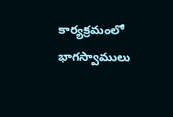కార్యక్రమంలో భాగస్వాములు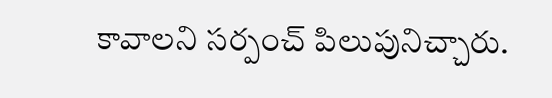కావాలని సర్పంచ్ పిలుపునిచ్చారు.